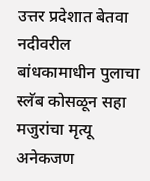उत्तर प्रदेशात बेतवा नदीवरील बांधकामाधीन पुलाचा स्लॅब कोसळून सहा मजुरांचा मृत्यू
अनेकजण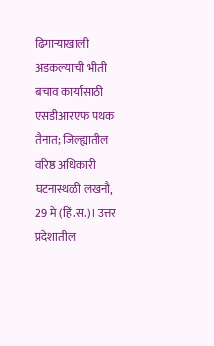ढिगाऱ्याखाली अडकल्याची भीती बचाव कार्यासाठी एसडीआरएफ पथक तैनात; जिल्ह्यातील वरिष्ठ अधिकारी घटनास्थळी लखनौ, 29 मे (हिं.स.)। उत्तर प्रदेशातील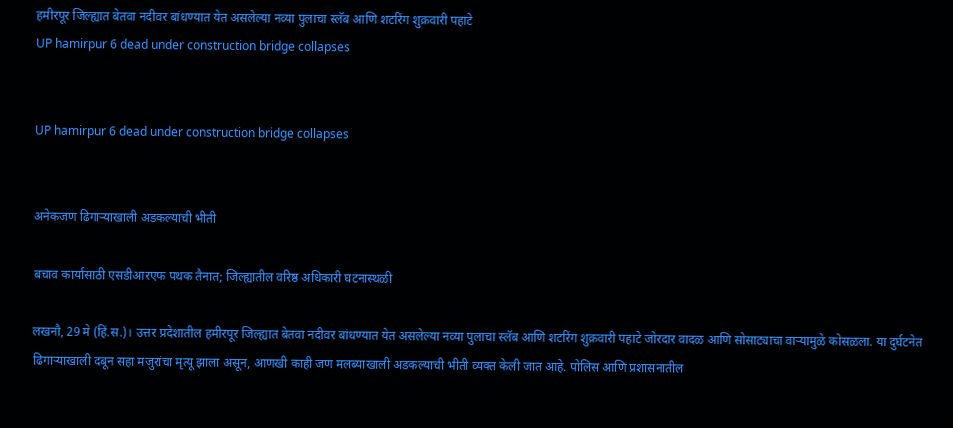हमीरपूर जिल्ह्यात बेतवा नदीवर बांधण्यात येत असलेल्या नव्या पुलाचा स्लॅब आणि शटरिंग शुक्रवारी पहाटे
UP hamirpur 6 dead under construction bridge collapses


UP hamirpur 6 dead under construction bridge collapses


अनेकजण ढिगाऱ्याखाली अडकल्याची भीती

बचाव कार्यासाठी एसडीआरएफ पथक तैनात; जिल्ह्यातील वरिष्ठ अधिकारी घटनास्थळी

लखनौ, 29 मे (हिं.स.)। उत्तर प्रदेशातील हमीरपूर जिल्ह्यात बेतवा नदीवर बांधण्यात येत असलेल्या नव्या पुलाचा स्लॅब आणि शटरिंग शुक्रवारी पहाटे जोरदार वादळ आणि सोसाट्याचा वाऱ्यामुळे कोसळला. या दुर्घटनेत ढिगाऱ्याखाली दबून सहा मजुरांचा मृत्यू झाला असून, आणखी काही जण मलब्याखाली अडकल्याची भीती व्यक्त केली जात आहे. पोलिस आणि प्रशासनातील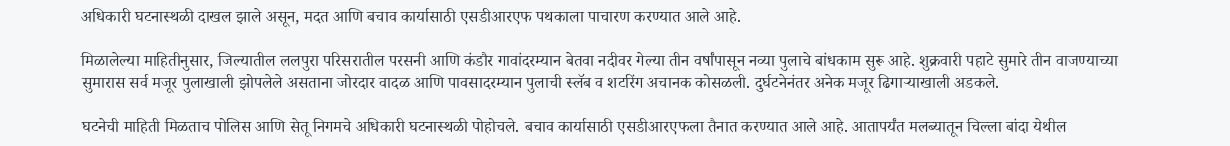अधिकारी घटनास्थळी दाखल झाले असून, मदत आणि बचाव कार्यासाठी एसडीआरएफ पथकाला पाचारण करण्यात आले आहे.

मिळालेल्या माहितीनुसार, जिल्यातील ललपुरा परिसरातील परसनी आणि कंडौर गावांदरम्यान बेतवा नदीवर गेल्या तीन वर्षांपासून नव्या पुलाचे बांधकाम सुरू आहे. शुक्रवारी पहाटे सुमारे तीन वाजण्याच्या सुमारास सर्व मजूर पुलाखाली झोपलेले असताना जोरदार वादळ आणि पावसादरम्यान पुलाची स्लॅब व शटरिंग अचानक कोसळली. दुर्घटनेनंतर अनेक मजूर ढिगाऱ्याखाली अडकले.

घटनेची माहिती मिळताच पोलिस आणि सेतू निगमचे अधिकारी घटनास्थळी पोहोचले. बचाव कार्यासाठी एसडीआरएफला तैनात करण्यात आले आहे. आतापर्यंत मलब्यातून चिल्ला बांदा येथील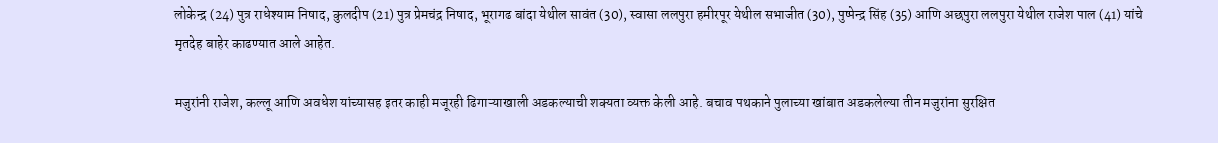लोकेन्द्र (24) पुत्र राधेश्याम निषाद, कुलदीप (21) पुत्र प्रेमचंद्र निषाद, भूरागढ बांदा येथील सावंत (30), स्वासा ललपुरा हमीरपूर येथील सभाजीत (30), पुष्पेन्द्र सिंह (35) आणि अछपुरा ललपुरा येथील राजेश पाल (41) यांचे मृतदेह बाहेर काढण्यात आले आहेत.

मजुरांनी राजेश, कल्लू आणि अवधेश यांच्यासह इतर काही मजूरही ढिगाऱ्याखाली अडकल्याची शक्यता व्यक्त केली आहे. बचाव पथकाने पुलाच्या खांबात अडकलेल्या तीन मजुरांना सुरक्षित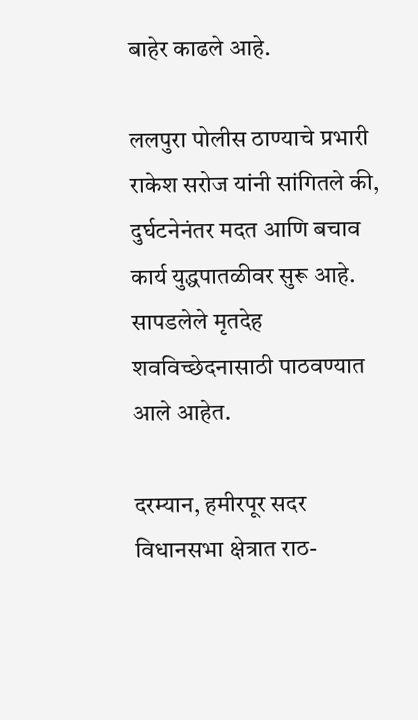बाहेर काढले आहे.

ललपुरा पोलीस ठाण्याचे प्रभारी राकेश सरोज यांनी सांगितले की, दुर्घटनेनंतर मदत आणि बचाव कार्य युद्धपातळीवर सुरू आहे. सापडलेले मृतदेह शवविच्छेदनासाठी पाठवण्यात आले आहेत.

दरम्यान, हमीरपूर सदर विधानसभा क्षेत्रात राठ-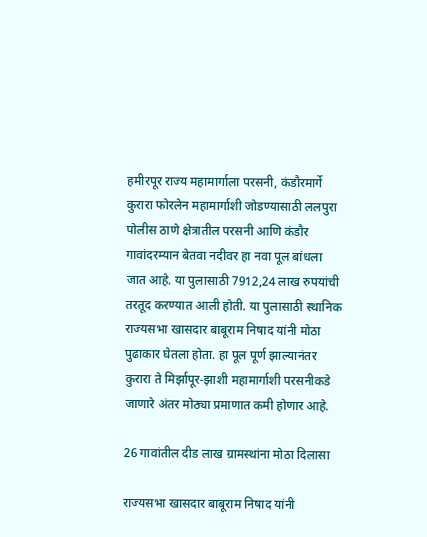हमीरपूर राज्य महामार्गाला परसनी, कंडौरमार्गे कुरारा फोरलेन महामार्गाशी जोडण्यासाठी ललपुरा पोलीस ठाणे क्षेत्रातील परसनी आणि कंडौर गावांदरम्यान बेतवा नदीवर हा नवा पूल बांधला जात आहे. या पुलासाठी 7912,24 लाख रुपयांची तरतूद करण्यात आली होती. या पुलासाठी स्थानिक राज्यसभा खासदार बाबूराम निषाद यांनी मोठा पुढाकार घेतला होता. हा पूल पूर्ण झाल्यानंतर कुरारा ते मिर्झापूर-झाशी महामार्गाशी परसनीकडे जाणारे अंतर मोठ्या प्रमाणात कमी होणार आहे.

26 गावांतील दीड लाख ग्रामस्थांना मोठा दिलासा

राज्यसभा खासदार बाबूराम निषाद यांनी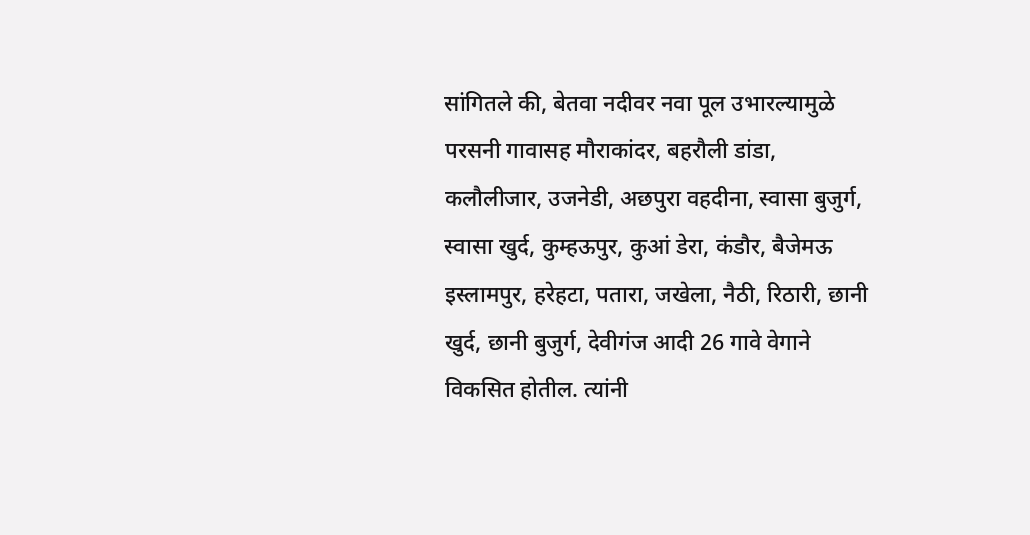सांगितले की, बेतवा नदीवर नवा पूल उभारल्यामुळे परसनी गावासह मौराकांदर, बहरौली डांडा, कलौलीजार, उजनेडी, अछपुरा वहदीना, स्वासा बुजुर्ग, स्वासा खुर्द, कुम्हऊपुर, कुआं डेरा, कंडौर, बैजेमऊ इस्लामपुर, हरेहटा, पतारा, जखेला, नैठी, रिठारी, छानी खुर्द, छानी बुजुर्ग, देवीगंज आदी 26 गावे वेगाने विकसित होतील. त्यांनी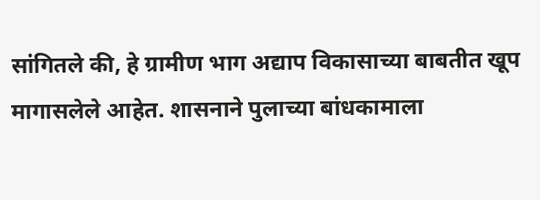सांगितले की, हे ग्रामीण भाग अद्याप विकासाच्या बाबतीत खूप मागासलेले आहेत. शासनाने पुलाच्या बांधकामाला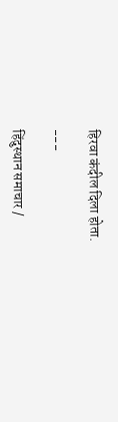हिरवा कंदील दिला होता.

---

हिंदुस्थान समाचार /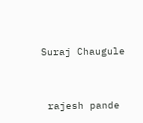Suraj Chaugule


 rajesh pande